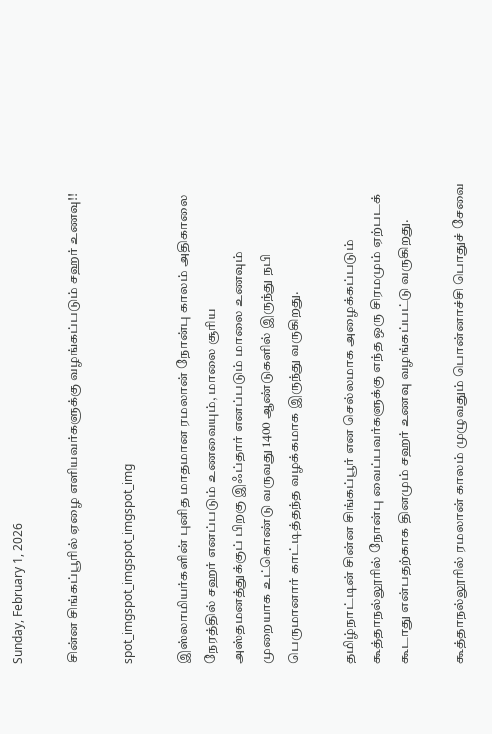Sunday, February 1, 2026

சின்ன சிங்கப்பூரில் ஏழை எளியவர்களுக்கு வழங்கப்படும் சஹர் உணவு!!

spot_imgspot_imgspot_imgspot_img

இஸ்லாமியர்களின் புனித மாதமான ரமலான் நோன்பு காலம் அதிகாலை நேரத்தில் சஹர் எனப்படும் உணவையும், மாலை சூரிய அஸ்தமனத்துக்குப் பிறகு இஃப்தார் எனப்படும் மாலை உணவும் முறையாக உட்கொண்டு வருவது 1400 ஆண்டுகளில் இருந்து நபி பெருமானார் காட்டித்தந்த வழக்கமாக இருந்து வருகிறது.

தமிழ்நாட்டின் சின்ன சிங்கப்பூர் என செல்லமாக அழைக்கப்படும் கூத்தாநல்லூரில் நோன்பு வைப்பவர்களுக்கு எந்த ஒரு சிரமமும் ஏற்படக் கூடாது என்பதற்காக தினமும் சஹர் உணவு வழங்கப்பட்டு வருகிறது.

கூத்தாநல்லூரில் ரமலான் காலம் முழுவதும் பொன்னாச்சி பொதுச் சேவை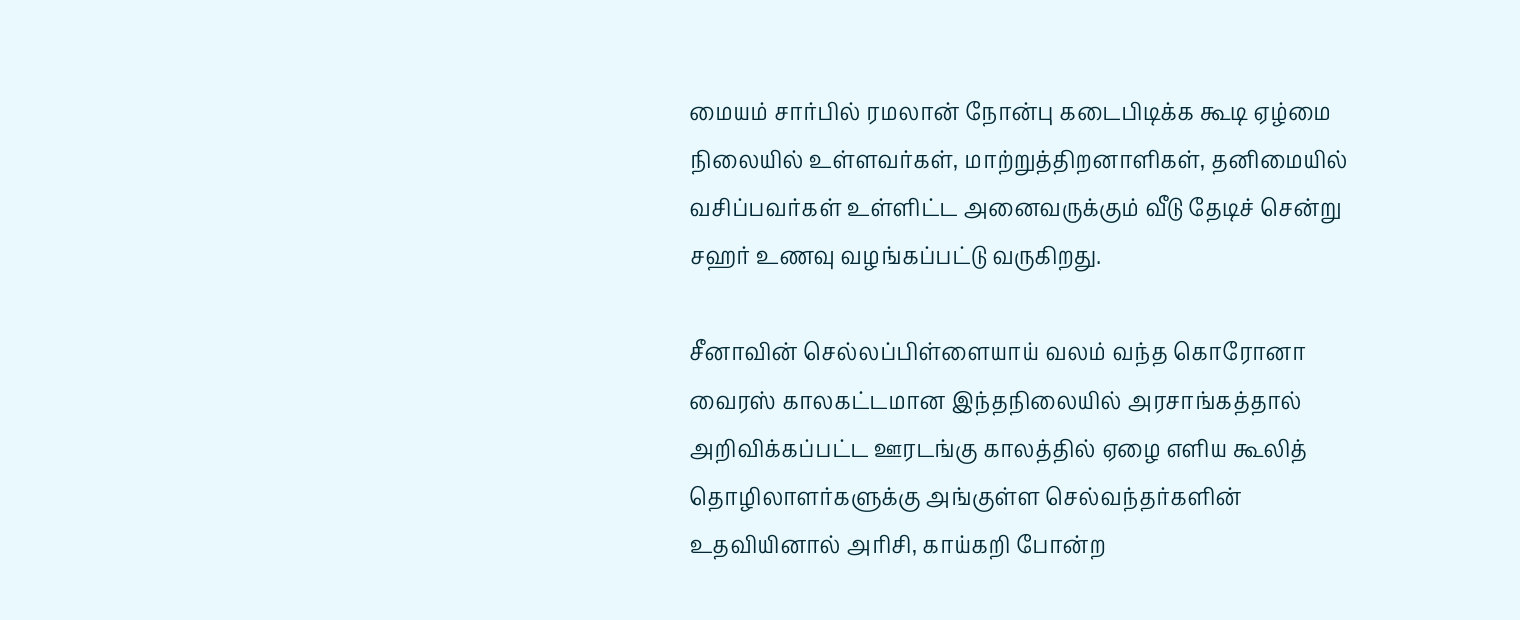மையம் சார்பில் ரமலான் நோன்பு கடைபிடிக்க கூடி ஏழ்மை நிலையில் உள்ளவர்கள், மாற்றுத்திறனாளிகள், தனிமையில் வசிப்பவர்கள் உள்ளிட்ட அனைவருக்கும் வீடு தேடிச் சென்று சஹர் உணவு வழங்கப்பட்டு வருகிறது.

சீனாவின் செல்லப்பிள்ளையாய் வலம் வந்த கொரோனா வைரஸ் காலகட்டமான இந்தநிலையில் அரசாங்கத்தால் அறிவிக்கப்பட்ட ஊரடங்கு காலத்தில் ஏழை எளிய கூலித் தொழிலாளர்களுக்கு அங்குள்ள செல்வந்தர்களின் உதவியினால் அரிசி, காய்கறி போன்ற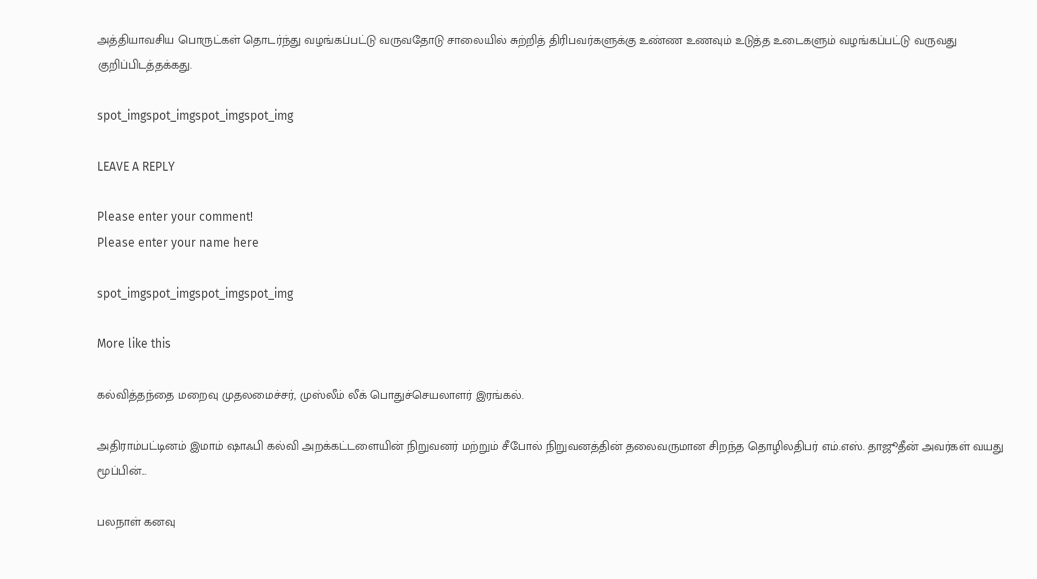அத்தியாவசிய பொருட்கள் தொடர்ந்து வழங்கப்பட்டு வருவதோடு சாலையில் சுற்றித் திரிபவர்களுக்கு உண்ண உணவும் உடுத்த உடைகளும் வழங்கப்பட்டு வருவது குறிப்பிடத்தக்கது.

spot_imgspot_imgspot_imgspot_img

LEAVE A REPLY

Please enter your comment!
Please enter your name here

spot_imgspot_imgspot_imgspot_img

More like this

கல்வித்தந்தை மறைவு முதலமைச்சர், முஸ்லீம் லீக் பொதுச்செயலாளர் இரங்கல்.

அதிராம்பட்டினம் இமாம் ஷாஃபி கல்வி அறக்கட்டளையின் நிறுவனர் மற்றும் சீபோல் நிறுவனத்தின் தலைவருமான சிறந்த தொழிலதிபர் எம்.எஸ். தாஜூதீன் அவர்கள் வயது மூப்பின்...

பலநாள் கனவு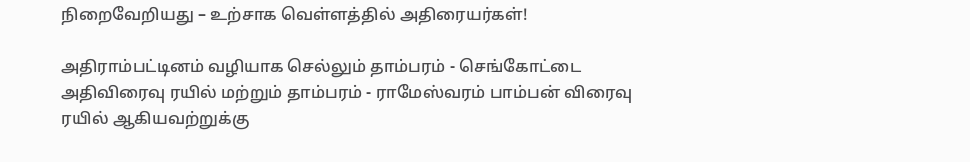நிறைவேறியது – உற்சாக வெள்ளத்தில் அதிரையர்கள்!

அதிராம்பட்டினம் வழியாக செல்லும் தாம்பரம் - செங்கோட்டை அதிவிரைவு ரயில் மற்றும் தாம்பரம் - ராமேஸ்வரம் பாம்பன் விரைவு ரயில் ஆகியவற்றுக்கு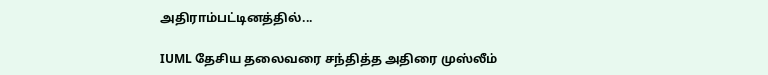அதிராம்பட்டினத்தில்...

IUML தேசிய தலைவரை சந்தித்த அதிரை முஸ்லீம்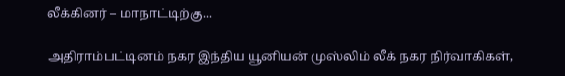லீக்கினர் – மாநாட்டிற்கு...

அதிராம்பட்டினம் நகர இந்திய யூனியன் முஸ்லிம் லீக் நகர நிர்வாகிகள்,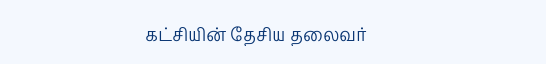கட்சியின் தேசிய தலைவர்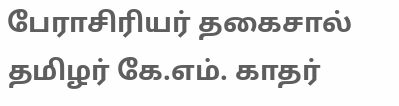பேராசிரியர் தகைசால் தமிழர் கே.எம். காதர்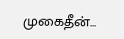முகைதீன்...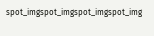spot_imgspot_imgspot_imgspot_img